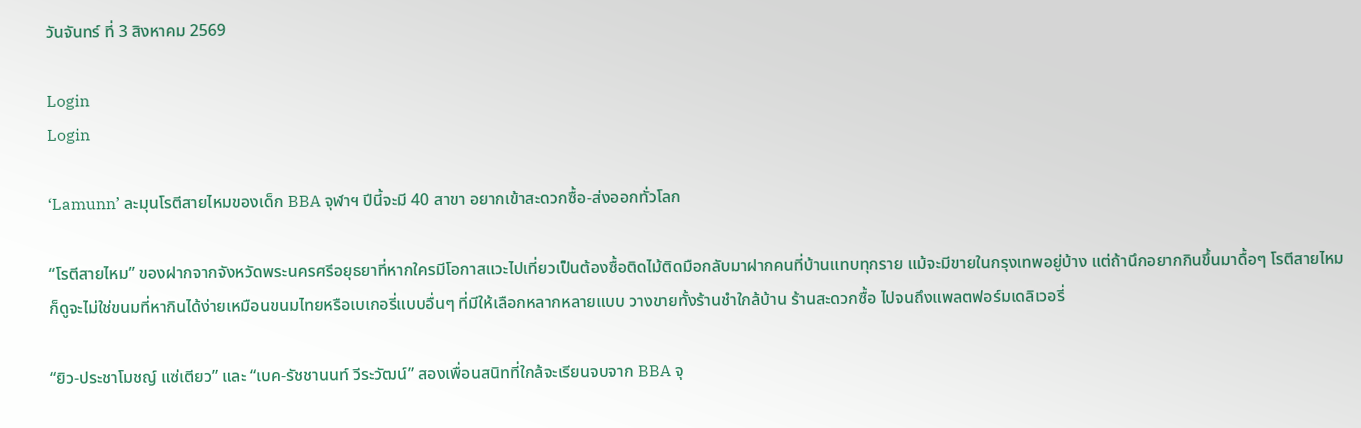วันจันทร์ ที่ 3 สิงหาคม 2569

Login
Login

‘Lamunn’ ละมุนโรตีสายไหมของเด็ก BBA จุฬาฯ ปีนี้จะมี 40 สาขา อยากเข้าสะดวกซื้อ-ส่งออกทั่วโลก

“โรตีสายไหม” ของฝากจากจังหวัดพระนครศรีอยุธยาที่หากใครมีโอกาสแวะไปเที่ยวเป็นต้องซื้อติดไม้ติดมือกลับมาฝากคนที่บ้านแทบทุกราย แม้จะมีขายในกรุงเทพอยู่บ้าง แต่ถ้านึกอยากกินขึ้นมาดื้อๆ โรตีสายไหมก็ดูจะไม่ใช่ขนมที่หากินได้ง่ายเหมือนขนมไทยหรือเบเกอรี่แบบอื่นๆ ที่มีให้เลือกหลากหลายแบบ วางขายทั้งร้านชำใกล้บ้าน ร้านสะดวกซื้อ ไปจนถึงแพลตฟอร์มเดลิเวอรี่

“ยิว-ประชาโมชญ์ แซ่เตียว” และ “เบค-รัชชานนท์ วีระวัฒน์” สองเพื่อนสนิทที่ใกล้จะเรียนจบจาก BBA จุ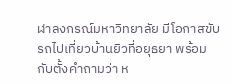ฬาลงกรณ์มหาวิทยาลัย มีโอกาสขับรถไปเที่ยวบ้านยิวที่อยุธยา พร้อมกับตั้งคำถามว่า ห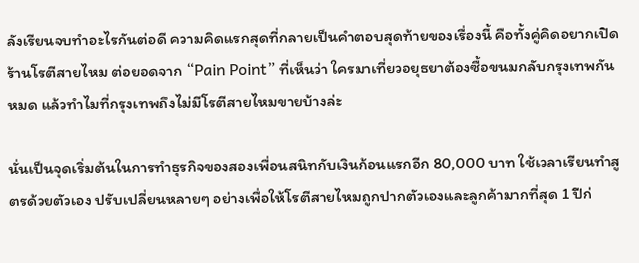ลังเรียนจบทำอะไรกันต่อดี ความคิดแรกสุดที่กลายเป็นคำตอบสุดท้ายของเรื่องนี้ คือทั้งคู่คิดอยากเปิดร้านโรตีสายไหม ต่อยอดจาก “Pain Point” ที่เห็นว่า ใครมาเที่ยวอยุธยาต้องซื้อขนมกลับกรุงเทพกันหมด แล้วทำไมที่กรุงเทพถึงไม่มีโรตีสายไหมขายบ้างล่ะ

นั่นเป็นจุดเริ่มต้นในการทำธุรกิจของสองเพื่อนสนิทกับเงินก้อนแรกอีก 80,000 บาท ใช้เวลาเรียนทำสูตรด้วยตัวเอง ปรับเปลี่ยนหลายๆ อย่างเพื่อให้โรตีสายไหมถูกปากตัวเองและลูกค้ามากที่สุด 1 ปีก่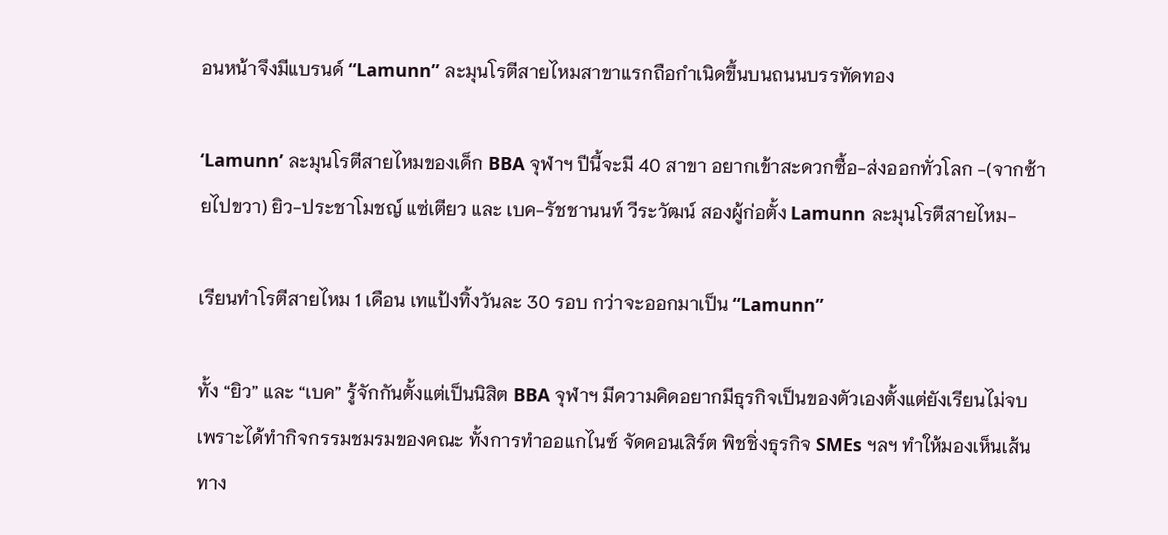อนหน้าจึงมีแบรนด์ “Lamunn” ละมุนโรตีสายไหมสาขาแรกถือกำเนิดขึ้นบนถนนบรรทัดทอง

‘Lamunn’ ละมุนโรตีสายไหมของเด็ก BBA จุฬาฯ ปีนี้จะมี 40 สาขา อยากเข้าสะดวกซื้อ-ส่งออกทั่วโลก -(จากซ้ายไปขวา) ยิว-ประชาโมชญ์ แซ่เตียว และ เบค-รัชชานนท์ วีระวัฒน์ สองผู้ก่อตั้ง Lamunn ละมุนโรตีสายไหม-

เรียนทำโรตีสายไหม 1 เดือน เทแป้งทิ้งวันละ 30 รอบ กว่าจะออกมาเป็น “Lamunn”

ทั้ง “ยิว” และ “เบค” รู้จักกันตั้งแต่เป็นนิสิต BBA จุฬาฯ มีความคิดอยากมีธุรกิจเป็นของตัวเองตั้งแต่ยังเรียนไม่จบ เพราะได้ทำกิจกรรมชมรมของคณะ ทั้งการทำออแกไนซ์ จัดคอนเสิร์ต พิชชิ่งธุรกิจ SMEs ฯลฯ ทำให้มองเห็นเส้นทาง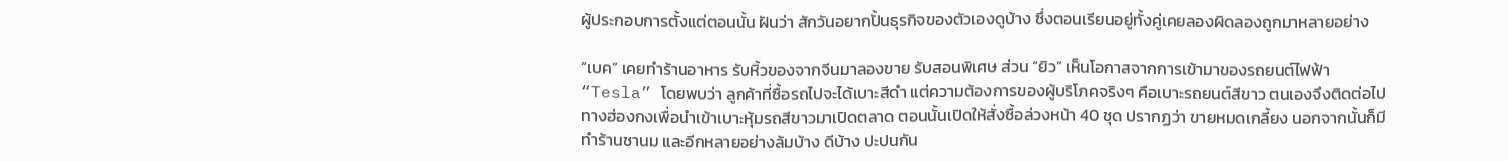ผู้ประกอบการตั้งแต่ตอนนั้น ฝันว่า สักวันอยากปั้นธุรกิจของตัวเองดูบ้าง ซึ่งตอนเรียนอยู่ทั้งคู่เคยลองผิดลองถูกมาหลายอย่าง

“เบค” เคยทำร้านอาหาร รับหิ้วของจากจีนมาลองขาย รับสอนพิเศษ ส่วน “ยิว” เห็นโอกาสจากการเข้ามาของรถยนต์ไฟฟ้า “Tesla” โดยพบว่า ลูกค้าที่ซื้อรถไปจะได้เบาะสีดำ แต่ความต้องการของผู้บริโภคจริงๆ คือเบาะรถยนต์สีขาว ตนเองจึงติดต่อไปทางฮ่องกงเพื่อนำเข้าเบาะหุ้มรถสีขาวมาเปิดตลาด ตอนนั้นเปิดให้สั่งซื้อล่วงหน้า 40 ชุด ปรากฏว่า ขายหมดเกลี้ยง นอกจากนั้นก็มีทำร้านชานม และอีกหลายอย่างล้มบ้าง ดีบ้าง ปะปนกัน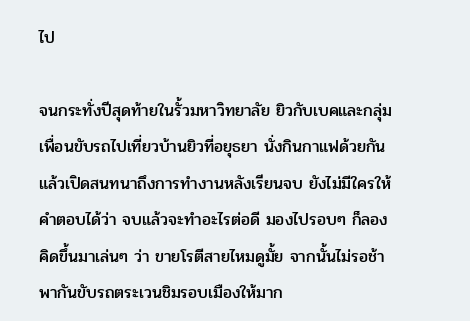ไป

จนกระทั่งปีสุดท้ายในรั้วมหาวิทยาลัย ยิวกับเบคและกลุ่มเพื่อนขับรถไปเที่ยวบ้านยิวที่อยุธยา นั่งกินกาแฟด้วยกันแล้วเปิดสนทนาถึงการทำงานหลังเรียนจบ ยังไม่มีใครให้คำตอบได้ว่า จบแล้วจะทำอะไรต่อดี มองไปรอบๆ ก็ลองคิดขึ้นมาเล่นๆ ว่า ขายโรตีสายไหมดูมั้ย จากนั้นไม่รอช้าพากันขับรถตระเวนชิมรอบเมืองให้มาก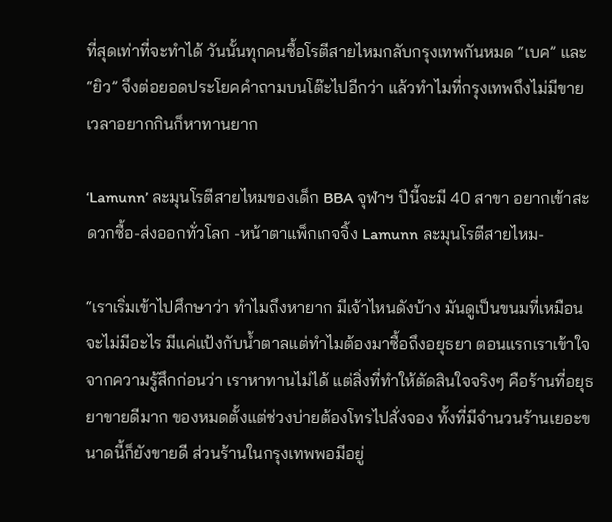ที่สุดเท่าที่จะทำได้ วันนั้นทุกคนซื้อโรตีสายไหมกลับกรุงเทพกันหมด “เบค” และ “ยิว” จึงต่อยอดประโยคคำถามบนโต๊ะไปอีกว่า แล้วทำไมที่กรุงเทพถึงไม่มีขาย เวลาอยากกินก็หาทานยาก

‘Lamunn’ ละมุนโรตีสายไหมของเด็ก BBA จุฬาฯ ปีนี้จะมี 40 สาขา อยากเข้าสะดวกซื้อ-ส่งออกทั่วโลก -หน้าตาแพ็กเกจจิ้ง Lamunn ละมุนโรตีสายไหม-

“เราเริ่มเข้าไปศึกษาว่า ทำไมถึงหายาก มีเจ้าไหนดังบ้าง มันดูเป็นขนมที่เหมือนจะไม่มีอะไร มีแค่แป้งกับน้ำตาลแต่ทำไมต้องมาซื้อถึงอยุธยา ตอนแรกเราเข้าใจจากความรู้สึกก่อนว่า เราหาทานไม่ได้ แต่สิ่งที่ทำให้ตัดสินใจจริงๆ คือร้านที่อยุธยาขายดีมาก ของหมดตั้งแต่ช่วงบ่ายต้องโทรไปสั่งจอง ทั้งที่มีจำนวนร้านเยอะขนาดนี้ก็ยังขายดี ส่วนร้านในกรุงเทพพอมีอยู่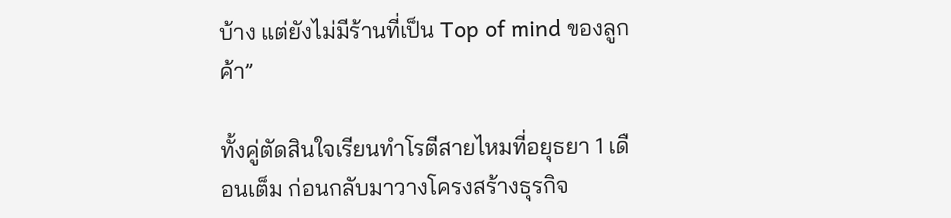บ้าง แต่ยังไม่มีร้านที่เป็น Top of mind ของลูกค้า”

ทั้งคู่ตัดสินใจเรียนทำโรตีสายไหมที่อยุธยา 1 เดือนเต็ม ก่อนกลับมาวางโครงสร้างธุรกิจ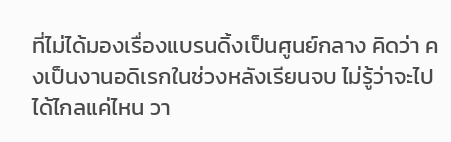ที่ไม่ได้มองเรื่องแบรนดิ้งเป็นศูนย์กลาง คิดว่า คงเป็นงานอดิเรกในช่วงหลังเรียนจบ ไม่รู้ว่าจะไปได้ไกลแค่ไหน วา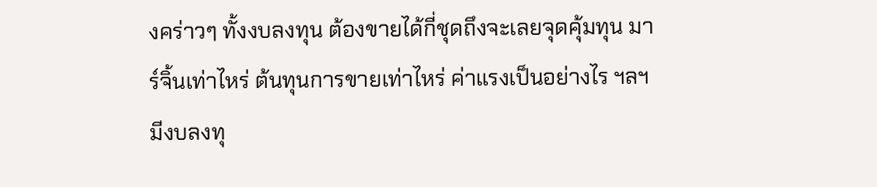งคร่าวๆ ทั้งงบลงทุน ต้องขายได้กี่ชุดถึงจะเลยจุดคุ้มทุน มาร์จิ้นเท่าไหร่ ต้นทุนการขายเท่าไหร่ ค่าแรงเป็นอย่างไร ฯลฯ มีงบลงทุ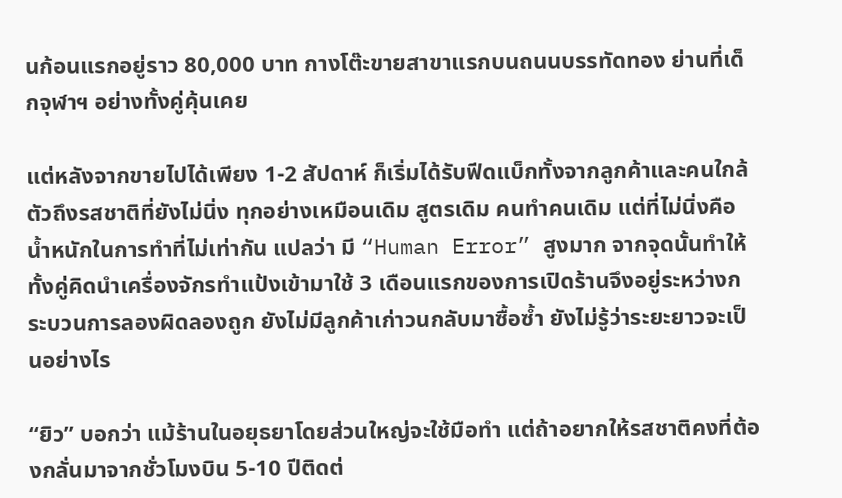นก้อนแรกอยู่ราว 80,000 บาท กางโต๊ะขายสาขาแรกบนถนนบรรทัดทอง ย่านที่เด็กจุฬาฯ อย่างทั้งคู่คุ้นเคย

แต่หลังจากขายไปได้เพียง 1-2 สัปดาห์ ก็เริ่มได้รับฟีดแบ็กทั้งจากลูกค้าและคนใกล้ตัวถึงรสชาติที่ยังไม่นิ่ง ทุกอย่างเหมือนเดิม สูตรเดิม คนทำคนเดิม แต่ที่ไม่นิ่งคือน้ำหนักในการทำที่ไม่เท่ากัน แปลว่า มี “Human Error” สูงมาก จากจุดนั้นทำให้ทั้งคู่คิดนำเครื่องจักรทำแป้งเข้ามาใช้ 3 เดือนแรกของการเปิดร้านจึงอยู่ระหว่างกระบวนการลองผิดลองถูก ยังไม่มีลูกค้าเก่าวนกลับมาซื้อซ้ำ ยังไม่รู้ว่าระยะยาวจะเป็นอย่างไร

“ยิว” บอกว่า แม้ร้านในอยุธยาโดยส่วนใหญ่จะใช้มือทำ แต่ถ้าอยากให้รสชาติคงที่ต้องกลั่นมาจากชั่วโมงบิน 5-10 ปีติดต่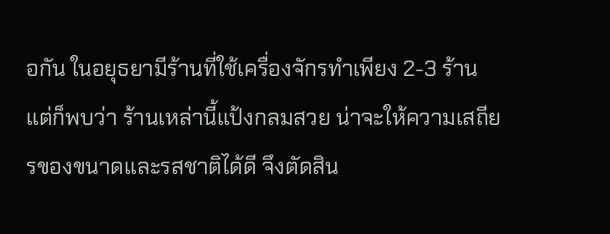อกัน ในอยุธยามีร้านที่ใช้เครื่องจักรทำเพียง 2-3 ร้าน แต่ก็พบว่า ร้านเหล่านี้แป้งกลมสวย น่าจะให้ความเสถียรของขนาดและรสชาติได้ดี จึงตัดสิน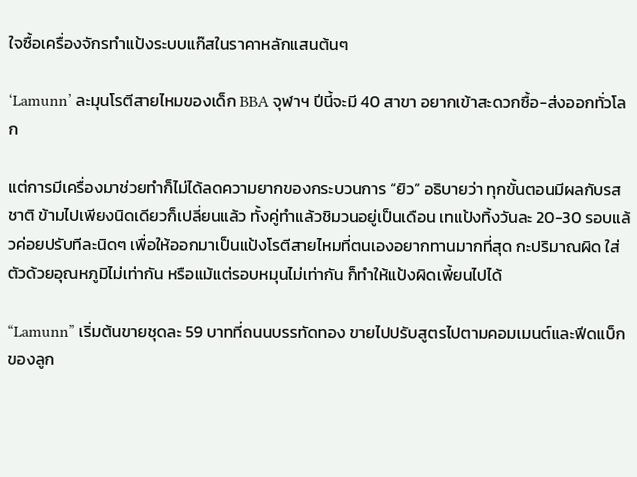ใจซื้อเครื่องจักรทำแป้งระบบแก๊สในราคาหลักแสนต้นๆ

‘Lamunn’ ละมุนโรตีสายไหมของเด็ก BBA จุฬาฯ ปีนี้จะมี 40 สาขา อยากเข้าสะดวกซื้อ-ส่งออกทั่วโลก

แต่การมีเครื่องมาช่วยทำก็ไม่ได้ลดความยากของกระบวนการ “ยิว” อธิบายว่า ทุกขั้นตอนมีผลกับรสชาติ ข้ามไปเพียงนิดเดียวก็เปลี่ยนแล้ว ทั้งคู่ทำแล้วชิมวนอยู่เป็นเดือน เทแป้งทิ้งวันละ 20-30 รอบแล้วค่อยปรับทีละนิดๆ เพื่อให้ออกมาเป็นแป้งโรตีสายไหมที่ตนเองอยากทานมากที่สุด กะปริมาณผิด ใส่ตัวด้วยอุณหภูมิไม่เท่ากัน หรือแม้แต่รอบหมุนไม่เท่ากัน ก็ทำให้แป้งผิดเพี้ยนไปได้

“Lamunn” เริ่มต้นขายชุดละ 59 บาทที่ถนนบรรทัดทอง ขายไปปรับสูตรไปตามคอมเมนต์และฟีดแบ็กของลูก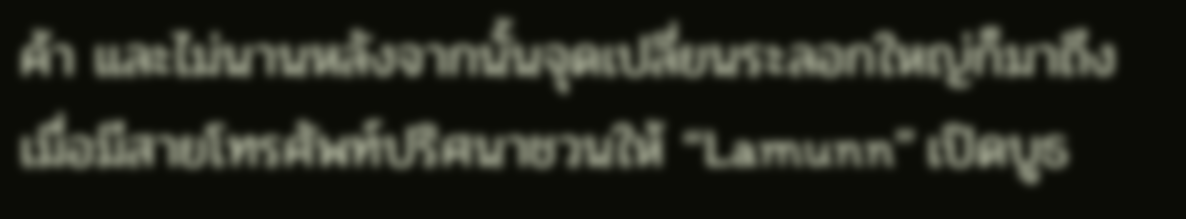ค้า และไม่นานหลังจากนั้นจุดเปลี่ยนระลอกใหญ่ก็มาถึงเมื่อมีสายโทรศัพท์ปริศนาชวนให้ “Lamunn” เปิดบูธ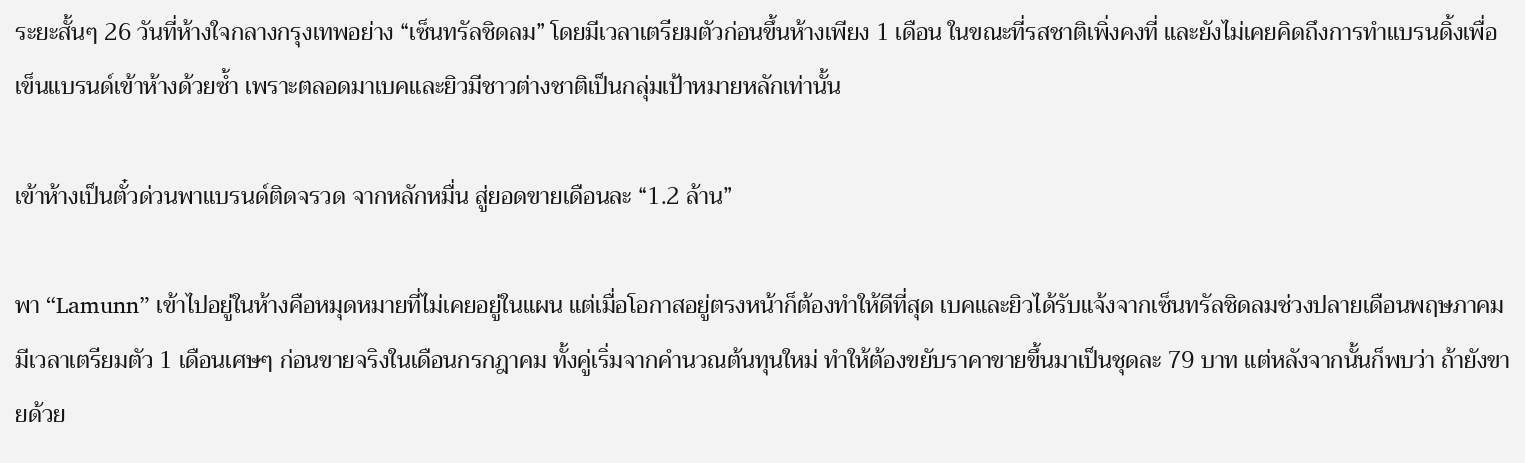ระยะสั้นๆ 26 วันที่ห้างใจกลางกรุงเทพอย่าง “เซ็นทรัลชิดลม” โดยมีเวลาเตรียมตัวก่อนขึ้นห้างเพียง 1 เดือน ในขณะที่รสชาติเพิ่งคงที่ และยังไม่เคยคิดถึงการทำแบรนดิ้งเพื่อเข็นแบรนด์เข้าห้างด้วยซ้ำ เพราะตลอดมาเบคและยิวมีชาวต่างชาติเป็นกลุ่มเป้าหมายหลักเท่านั้น

เข้าห้างเป็นตั๋วด่วนพาแบรนด์ติดจรวด จากหลักหมื่น สู่ยอดขายเดือนละ “1.2 ล้าน”

พา “Lamunn” เข้าไปอยู่ในห้างคือหมุดหมายที่ไม่เคยอยู่ในแผน แต่เมื่อโอกาสอยู่ตรงหน้าก็ต้องทำให้ดีที่สุด เบคและยิวได้รับแจ้งจากเซ็นทรัลชิดลมช่วงปลายเดือนพฤษภาคม มีเวลาเตรียมตัว 1 เดือนเศษๆ ก่อนขายจริงในเดือนกรกฎาคม ทั้งคู่เริ่มจากคำนวณต้นทุนใหม่ ทำให้ต้องขยับราคาขายขึ้นมาเป็นชุดละ 79 บาท แต่หลังจากนั้นก็พบว่า ถ้ายังขายด้วย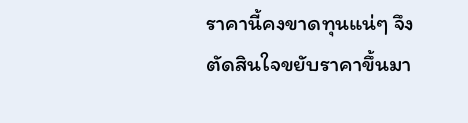ราคานี้คงขาดทุนแน่ๆ จึงตัดสินใจขยับราคาขึ้นมา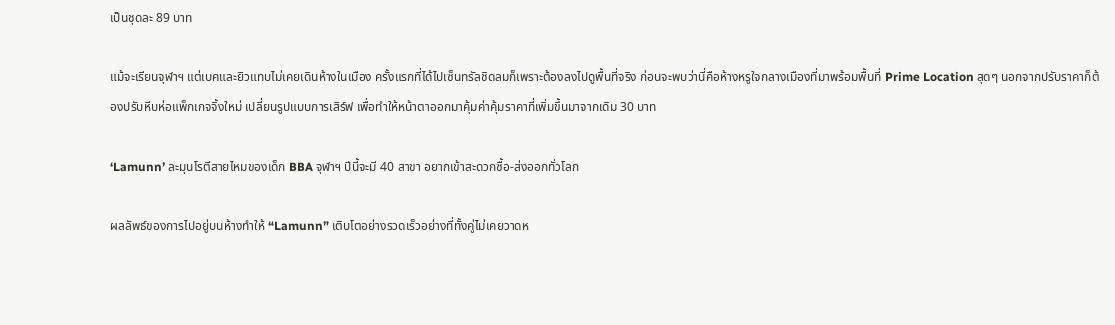เป็นชุดละ 89 บาท

แม้จะเรียนจุฬาฯ แต่เบคและยิวแทบไม่เคยเดินห้างในเมือง ครั้งแรกที่ได้ไปเซ็นทรัลชิดลมก็เพราะต้องลงไปดูพื้นที่จริง ก่อนจะพบว่านี่คือห้างหรูใจกลางเมืองที่มาพร้อมพื้นที่ Prime Location สุดๆ นอกจากปรับราคาก็ต้องปรับหีบห่อแพ็กเกจจิ้งใหม่ เปลี่ยนรูปแบบการเสิร์ฟ เพื่อทำให้หน้าตาออกมาคุ้มค่าคุ้มราคาที่เพิ่มขึ้นมาจากเดิม 30 บาท

‘Lamunn’ ละมุนโรตีสายไหมของเด็ก BBA จุฬาฯ ปีนี้จะมี 40 สาขา อยากเข้าสะดวกซื้อ-ส่งออกทั่วโลก

ผลลัพธ์ของการไปอยู่บนห้างทำให้ “Lamunn” เติบโตอย่างรวดเร็วอย่างที่ทั้งคู่ไม่เคยวาดห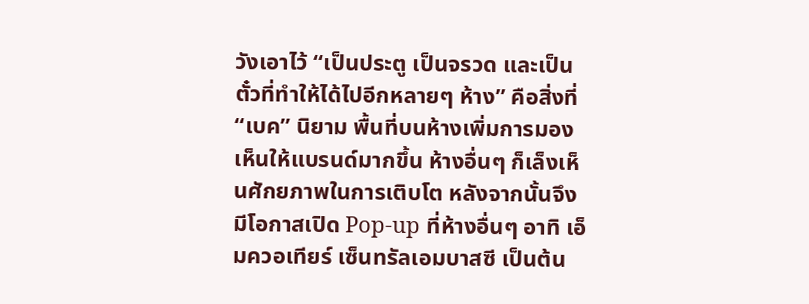วังเอาไว้ “เป็นประตู เป็นจรวด และเป็นตั๋วที่ทำให้ได้ไปอีกหลายๆ ห้าง” คือสิ่งที่ “เบค” นิยาม พื้นที่บนห้างเพิ่มการมองเห็นให้แบรนด์มากขึ้น ห้างอื่นๆ ก็เล็งเห็นศักยภาพในการเติบโต หลังจากนั้นจึงมีโอกาสเปิด Pop-up ที่ห้างอื่นๆ อาทิ เอ็มควอเทียร์ เซ็นทรัลเอมบาสซี เป็นต้น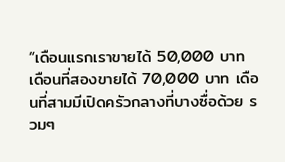“เดือนแรกเราขายได้ 50,000 บาท เดือนที่สองขายได้ 70,000 บาท เดือนที่สามมีเปิดครัวกลางที่บางซื่อด้วย รวมๆ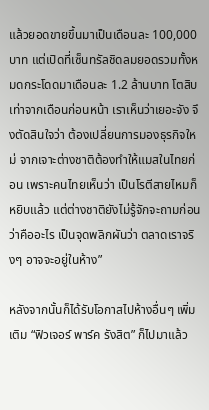แล้วยอดขายขึ้นมาเป็นเดือนละ 100,000 บาท แต่เปิดที่เซ็นทรัลชิดลมยอดรวมทั้งหมดกระโดดมาเดือนละ 1.2 ล้านบาท โตสิบเท่าจากเดือนก่อนหน้า เราเห็นว่าเยอะจัง จึงตัดสินใจว่า ต้องเปลี่ยนการมองธุรกิจใหม่ จากเจาะต่างชาติต้องทำให้แมสในไทยก่อน เพราะคนไทยเห็นว่า เป็นโรตีสายไหมก็หยิบแล้ว แต่ต่างชาติยังไม่รู้จักจะถามก่อนว่าคืออะไร เป็นจุดพลิกผันว่า ตลาดเราจริงๆ อาจจะอยู่ในห้าง”

หลังจากนั้นก็ได้รับโอกาสไปห้างอื่นๆ เพิ่มเติม “ฟิวเจอร์ พาร์ค รังสิต” ก็ไปมาแล้ว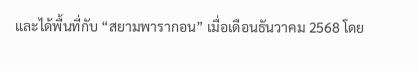และได้พื้นที่กับ “สยามพารากอน” เมื่อเดือนธันวาคม 2568 โดย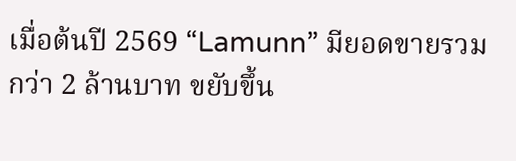เมื่อต้นปี 2569 “Lamunn” มียอดขายรวมกว่า 2 ล้านบาท ขยับขึ้น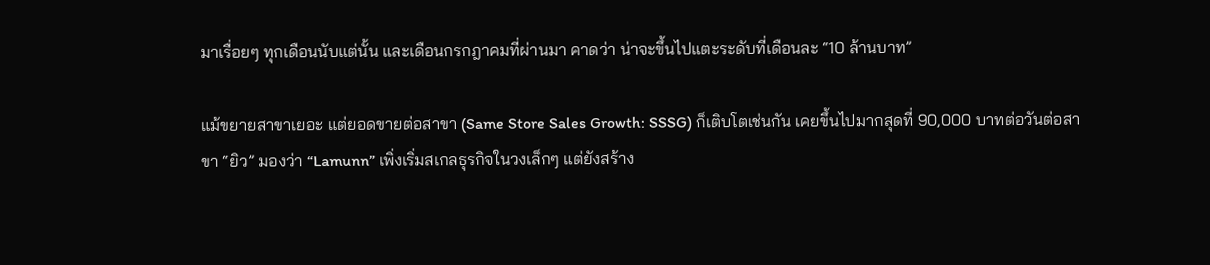มาเรื่อยๆ ทุกเดือนนับแต่นั้น และเดือนกรกฎาคมที่ผ่านมา คาดว่า น่าจะขึ้นไปแตะระดับที่เดือนละ “10 ล้านบาท”

แม้ขยายสาขาเยอะ แต่ยอดขายต่อสาขา (Same Store Sales Growth: SSSG) ก็เติบโตเช่นกัน เคยขึ้นไปมากสุดที่ 90,000 บาทต่อวันต่อสาขา “ยิว” มองว่า “Lamunn” เพิ่งเริ่มสเกลธุรกิจในวงเล็กๆ แต่ยังสร้าง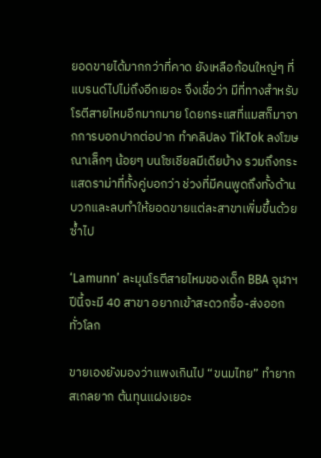ยอดขายได้มากกว่าที่คาด ยังเหลือก้อนใหญ่ๆ ที่แบรนด์ไปไม่ถึงอีกเยอะ จึงเชื่อว่า มีที่ทางสำหรับโรตีสายไหมอีกมากมาย โดยกระแสที่แมสก็มาจากการบอกปากต่อปาก ทำคลิปลง TikTok ลงโฆษณาเล็กๆ น้อยๆ บนโซเชียลมีเดียบ้าง รวมถึงกระแสดราม่าที่ทั้งคู่บอกว่า ช่วงที่มีคนพูดถึงทั้งด้านบวกและลบทำให้ยอดขายแต่ละสาขาเพิ่มขึ้นด้วยซ้ำไป

‘Lamunn’ ละมุนโรตีสายไหมของเด็ก BBA จุฬาฯ ปีนี้จะมี 40 สาขา อยากเข้าสะดวกซื้อ-ส่งออกทั่วโลก

ขายเองยังมองว่าแพงเกินไป “ขนมไทย” ทำยาก สเกลยาก ต้นทุนแฝงเยอะ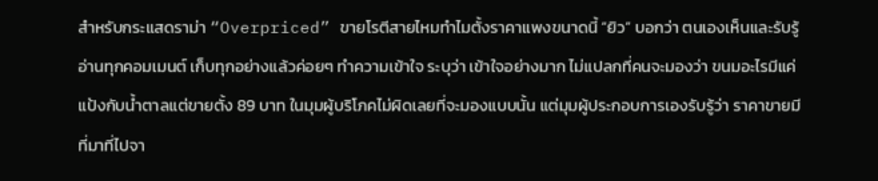สำหรับกระแสดราม่า “Overpriced” ขายโรตีสายไหมทำไมตั้งราคาแพงขนาดนี้ “ยิว” บอกว่า ตนเองเห็นและรับรู้ อ่านทุกคอมเมนต์ เก็บทุกอย่างแล้วค่อยๆ ทำความเข้าใจ ระบุว่า เข้าใจอย่างมาก ไม่แปลกที่คนจะมองว่า ขนมอะไรมีแค่แป้งกับน้ำตาลแต่ขายตั้ง 89 บาท ในมุมผู้บริโภคไม่ผิดเลยที่จะมองแบบนั้น แต่มุมผู้ประกอบการเองรับรู้ว่า ราคาขายมีที่มาที่ไปจา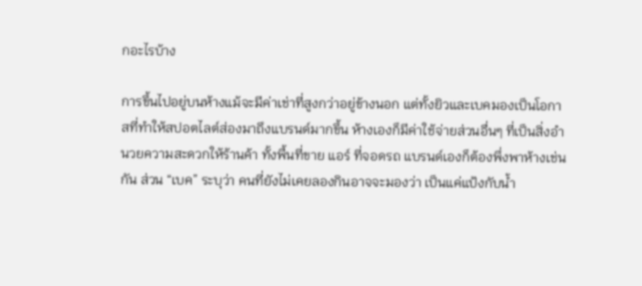กอะไรบ้าง

การขึ้นไปอยู่บนห้างแม้จะมีค่าเช่าที่สูงกว่าอยู่ข้างนอก แต่ทั้งยิวและเบคมองเป็นโอกาสที่ทำให้สปอตไลต์ส่องมาถึงแบรนด์มากขึ้น ห้างเองก็มีค่าใช้จ่ายส่วนอื่นๆ ที่เป็นสิ่งอำนวยความสะดวกให้ร้านค้า ทั้งพื้นที่ขาย แอร์ ที่จอดรถ แบรนด์เองก็ต้องพึ่งพาห้างเช่นกัน ส่วน “เบค” ระบุว่า คนที่ยังไม่เคยลองกินอาจจะมองว่า เป็นแค่แป้งกับน้ำ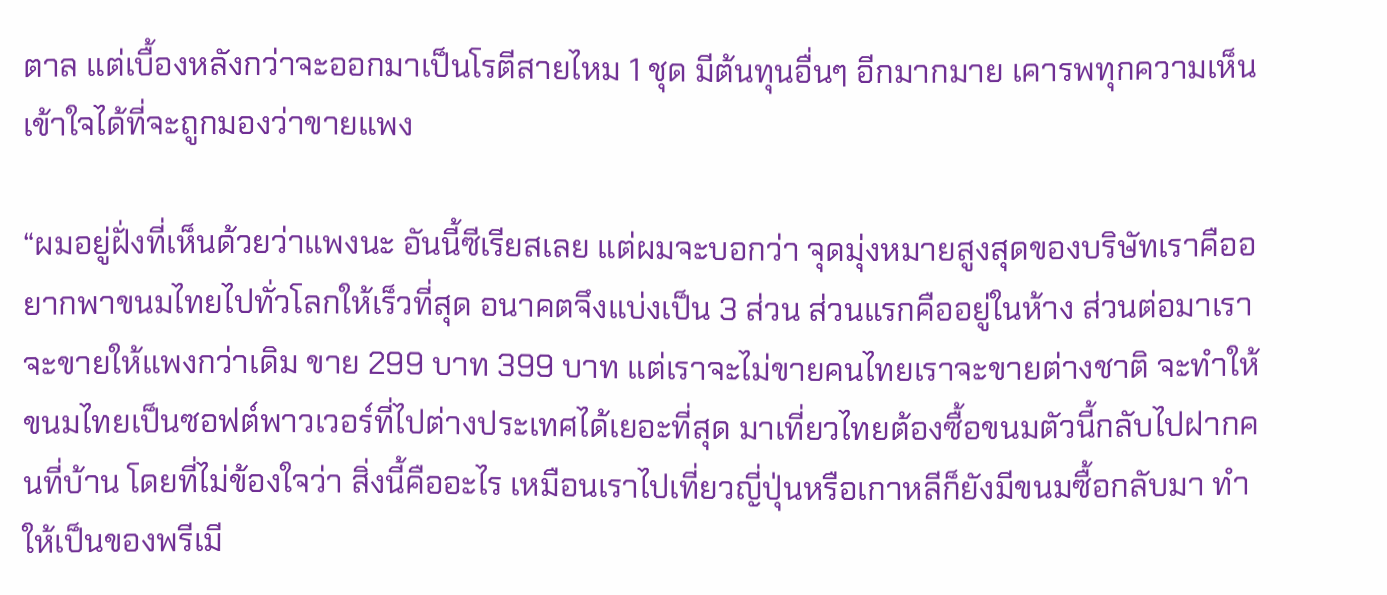ตาล แต่เบื้องหลังกว่าจะออกมาเป็นโรตีสายไหม 1 ชุด มีต้นทุนอื่นๆ อีกมากมาย เคารพทุกความเห็น เข้าใจได้ที่จะถูกมองว่าขายแพง

“ผมอยู่ฝั่งที่เห็นด้วยว่าแพงนะ อันนี้ซีเรียสเลย แต่ผมจะบอกว่า จุดมุ่งหมายสูงสุดของบริษัทเราคืออยากพาขนมไทยไปทั่วโลกให้เร็วที่สุด อนาคตจึงแบ่งเป็น 3 ส่วน ส่วนแรกคืออยู่ในห้าง ส่วนต่อมาเราจะขายให้แพงกว่าเดิม ขาย 299 บาท 399 บาท แต่เราจะไม่ขายคนไทยเราจะขายต่างชาติ จะทำให้ขนมไทยเป็นซอฟต์พาวเวอร์ที่ไปต่างประเทศได้เยอะที่สุด มาเที่ยวไทยต้องซื้อขนมตัวนี้กลับไปฝากคนที่บ้าน โดยที่ไม่ข้องใจว่า สิ่งนี้คืออะไร เหมือนเราไปเที่ยวญี่ปุ่นหรือเกาหลีก็ยังมีขนมซื้อกลับมา ทำให้เป็นของพรีเมี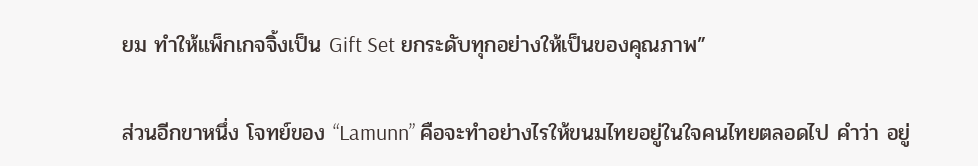ยม ทำให้แพ็กเกจจิ้งเป็น Gift Set ยกระดับทุกอย่างให้เป็นของคุณภาพ”

ส่วนอีกขาหนึ่ง โจทย์ของ “Lamunn” คือจะทำอย่างไรให้ขนมไทยอยู่ในใจคนไทยตลอดไป คำว่า อยู่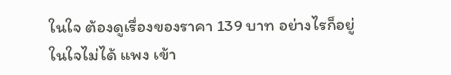ในใจ ต้องดูเรื่องของราคา 139 บาท อย่างไรก็อยู่ในใจไม่ได้ แพง เข้า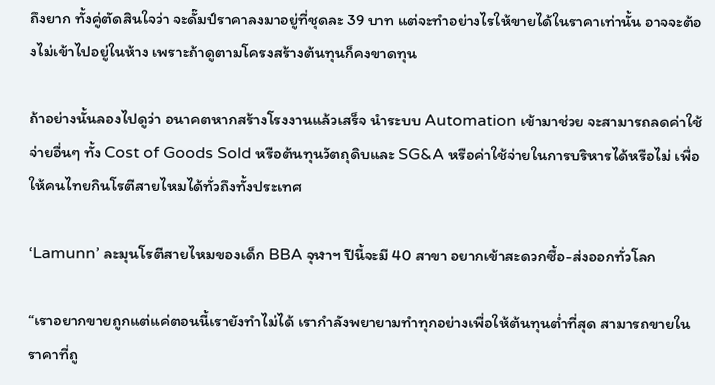ถึงยาก ทั้งคู่ตัดสินใจว่า จะดั๊มป์ราคาลงมาอยู่ที่ชุดละ 39 บาท แต่จะทำอย่างไรให้ขายได้ในราคาเท่านั้น อาจจะต้องไม่เข้าไปอยู่ในห้าง เพราะถ้าดูตามโครงสร้างต้นทุนก็คงขาดทุน

ถ้าอย่างนั้นลองไปดูว่า อนาคตหากสร้างโรงงานแล้วเสร็จ นำระบบ Automation เข้ามาช่วย จะสามารถลดค่าใช้จ่ายอื่นๆ ทั้ง Cost of Goods Sold หรือต้นทุนวัตถุดิบและ SG&A หรือค่าใช้จ่ายในการบริหารได้หรือไม่ เพื่อให้คนไทยกินโรตีสายไหมได้ทั่วถึงทั้งประเทศ

‘Lamunn’ ละมุนโรตีสายไหมของเด็ก BBA จุฬาฯ ปีนี้จะมี 40 สาขา อยากเข้าสะดวกซื้อ-ส่งออกทั่วโลก

“เราอยากขายถูกแต่แค่ตอนนี้เรายังทำไม่ได้ เรากำลังพยายามทำทุกอย่างเพื่อให้ต้นทุนต่ำที่สุด สามารถขายในราคาที่ถู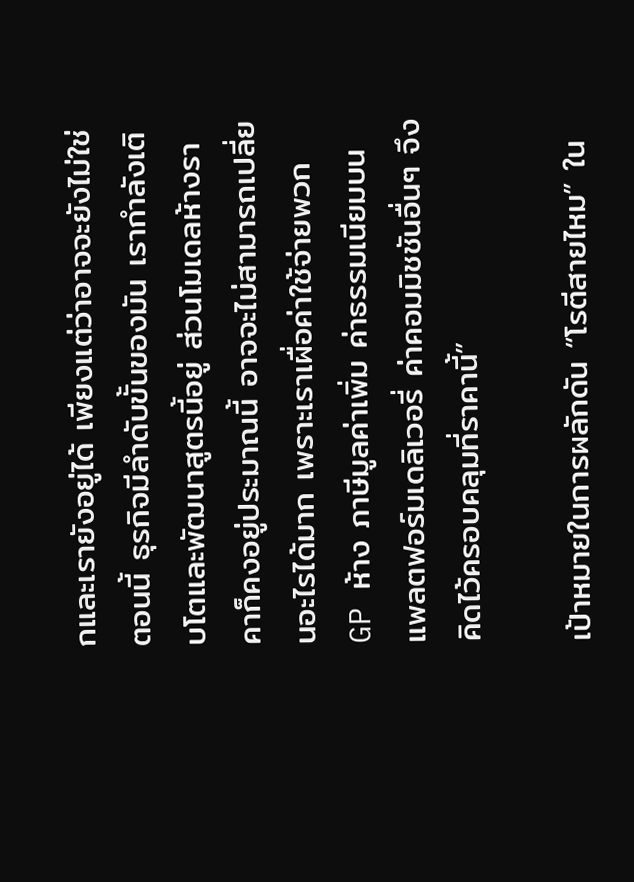กและเรายังอยู่ได้ เพียงแต่ว่าอาจจะยังไม่ใช่ตอนนี้ ธุรกิจมีลำดับขั้นของมัน เรากำลังเติบโตและพัฒนาสูตรนี้อยู่ ส่วนโมเดลห้างราคาก็คงอยู่ประมาณนี้ อาจจะไม่สามารถเปลี่ยนอะไรได้มาก เพราะเราเผื่อค่าใช้จ่ายพวก GP ห้าง ภาษีมูลค่าเพิ่ม ค่าธรรมเนียมบนแพลตฟอร์มเดลิเวอรี่ ค่าคอมมิชชันอื่นๆ จึงคิดไว้ครอบคลุมที่ราคานี้”

เป้าหมายในการผลักดัน “โรตีสายไหม” ใน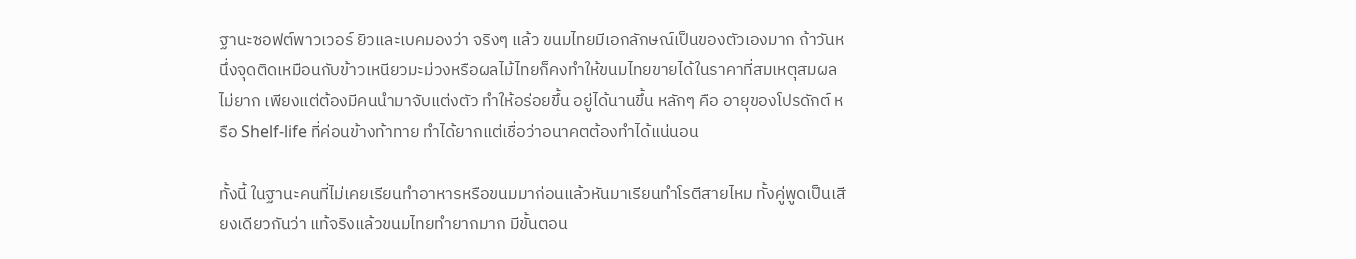ฐานะซอฟต์พาวเวอร์ ยิวและเบคมองว่า จริงๆ แล้ว ขนมไทยมีเอกลักษณ์เป็นของตัวเองมาก ถ้าวันหนึ่งจุดติดเหมือนกับข้าวเหนียวมะม่วงหรือผลไม้ไทยก็คงทำให้ขนมไทยขายได้ในราคาที่สมเหตุสมผลไม่ยาก เพียงแต่ต้องมีคนนำมาจับแต่งตัว ทำให้อร่อยขึ้น อยู่ได้นานขึ้น หลักๆ คือ อายุของโปรดักต์ หรือ Shelf-life ที่ค่อนข้างท้าทาย ทำได้ยากแต่เชื่อว่าอนาคตต้องทำได้แน่นอน

ทั้งนี้ ในฐานะคนที่ไม่เคยเรียนทำอาหารหรือขนมมาก่อนแล้วหันมาเรียนทำโรตีสายไหม ทั้งคู่พูดเป็นเสียงเดียวกันว่า แท้จริงแล้วขนมไทยทำยากมาก มีขั้นตอน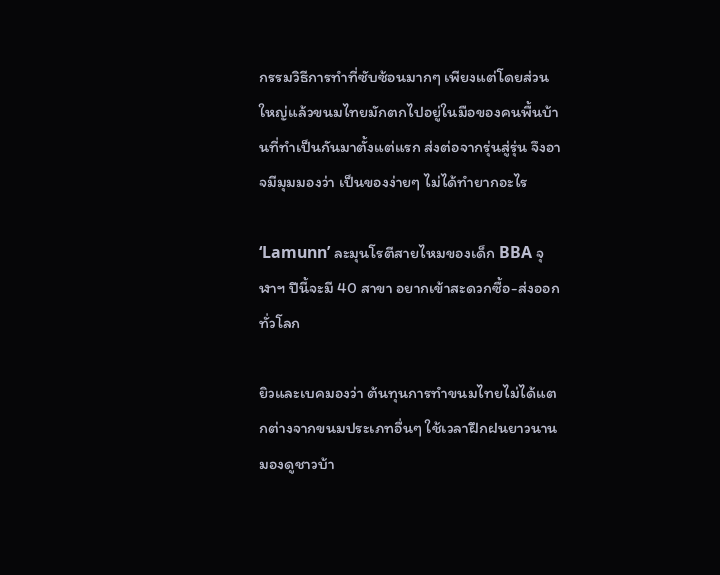กรรมวิธีการทำที่ซับซ้อนมากๆ เพียงแต่โดยส่วนใหญ่แล้วขนมไทยมักตกไปอยู่ในมือของคนพื้นบ้านที่ทำเป็นกันมาตั้งแต่แรก ส่งต่อจากรุ่นสู่รุ่น จึงอาจมีมุมมองว่า เป็นของง่ายๆ ไม่ได้ทำยากอะไร

‘Lamunn’ ละมุนโรตีสายไหมของเด็ก BBA จุฬาฯ ปีนี้จะมี 40 สาขา อยากเข้าสะดวกซื้อ-ส่งออกทั่วโลก

ยิวและเบคมองว่า ต้นทุนการทำขนมไทยไม่ได้แตกต่างจากขนมประเภทอื่นๆ ใช้เวลาฝึกฝนยาวนาน มองดูชาวบ้า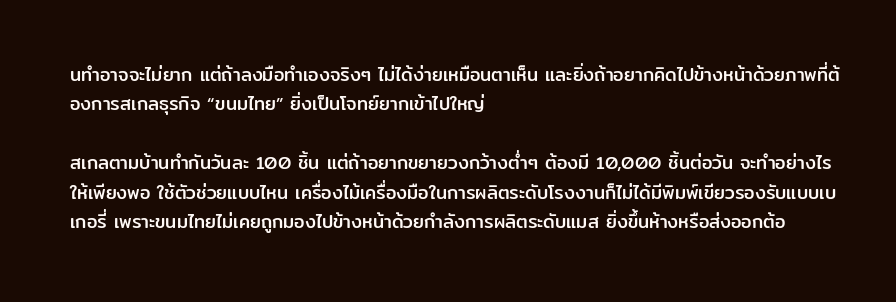นทำอาจจะไม่ยาก แต่ถ้าลงมือทำเองจริงๆ ไม่ได้ง่ายเหมือนตาเห็น และยิ่งถ้าอยากคิดไปข้างหน้าด้วยภาพที่ต้องการสเกลธุรกิจ “ขนมไทย” ยิ่งเป็นโจทย์ยากเข้าไปใหญ่

สเกลตามบ้านทำกันวันละ 100 ชิ้น แต่ถ้าอยากขยายวงกว้างต่ำๆ ต้องมี 10,000 ชิ้นต่อวัน จะทำอย่างไรให้เพียงพอ ใช้ตัวช่วยแบบไหน เครื่องไม้เครื่องมือในการผลิตระดับโรงงานก็ไม่ได้มีพิมพ์เขียวรองรับแบบเบเกอรี่ เพราะขนมไทยไม่เคยถูกมองไปข้างหน้าด้วยกำลังการผลิตระดับแมส ยิ่งขึ้นห้างหรือส่งออกต้อ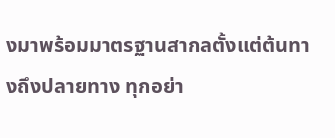งมาพร้อมมาตรฐานสากลตั้งแต่ต้นทางถึงปลายทาง ทุกอย่า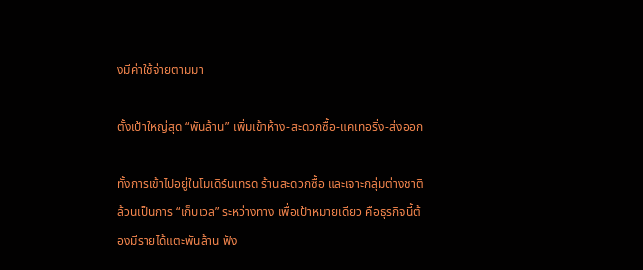งมีค่าใช้จ่ายตามมา

ตั้งเป้าใหญ่สุด “พันล้าน” เพิ่มเข้าห้าง-สะดวกซื้อ-แคเทอริ่ง-ส่งออก

ทั้งการเข้าไปอยู่ในโมเดิร์นเทรด ร้านสะดวกซื้อ และเจาะกลุ่มต่างชาติ ล้วนเป็นการ “เก็บเวล” ระหว่างทาง เพื่อเป้าหมายเดียว คือธุรกิจนี้ต้องมีรายได้แตะพันล้าน ฟัง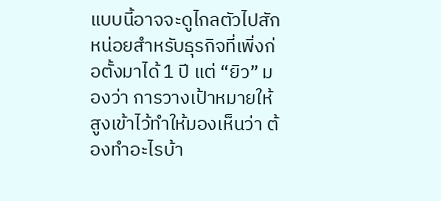แบบนี้อาจจะดูไกลตัวไปสักหน่อยสำหรับธุรกิจที่เพิ่งก่อตั้งมาได้ 1 ปี แต่ “ยิว” มองว่า การวางเป้าหมายให้สูงเข้าไว้ทำให้มองเห็นว่า ต้องทำอะไรบ้า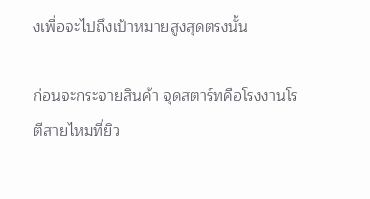งเพื่อจะไปถึงเป้าหมายสูงสุดตรงนั้น

ก่อนจะกระจายสินค้า จุดสตาร์ทคือโรงงานโรตีสายไหมที่ยิว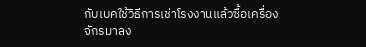กับเบคใช้วิธีการเช่าโรงงานแล้วซื้อเครื่องจักรมาลง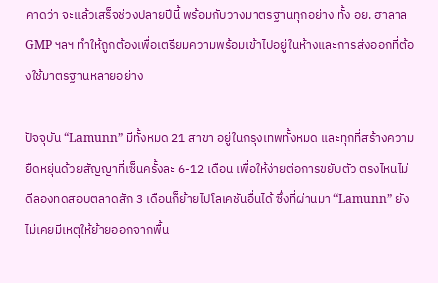คาดว่า จะแล้วเสร็จช่วงปลายปีนี้ พร้อมกับวางมาตรฐานทุกอย่าง ทั้ง อย. ฮาลาล GMP ฯลฯ ทำให้ถูกต้องเพื่อเตรียมความพร้อมเข้าไปอยู่ในห้างและการส่งออกที่ต้องใช้มาตรฐานหลายอย่าง

ปัจจุบัน “Lamunn” มีทั้งหมด 21 สาขา อยู่ในกรุงเทพทั้งหมด และทุกที่สร้างความยืดหยุ่นด้วยสัญญาที่เซ็นครั้งละ 6-12 เดือน เพื่อให้ง่ายต่อการขยับตัว ตรงไหนไม่ดีลองทดสอบตลาดสัก 3 เดือนก็ย้ายไปโลเคชันอื่นได้ ซึ่งที่ผ่านมา “Lamunn” ยังไม่เคยมีเหตุให้ย้ายออกจากพื้น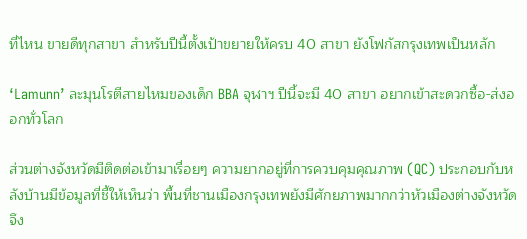ที่ไหน ขายดีทุกสาขา สำหรับปีนี้ตั้งเป้าขยายให้ครบ 40 สาขา ยังโฟกัสกรุงเทพเป็นหลัก

‘Lamunn’ ละมุนโรตีสายไหมของเด็ก BBA จุฬาฯ ปีนี้จะมี 40 สาขา อยากเข้าสะดวกซื้อ-ส่งออกทั่วโลก

ส่วนต่างจังหวัดมีติดต่อเข้ามาเรื่อยๆ ความยากอยู่ที่การควบคุมคุณภาพ (QC) ประกอบกับหลังบ้านมีข้อมูลที่ชี้ให้เห็นว่า พื้นที่ชานเมืองกรุงเทพยังมีศักยภาพมากกว่าหัวเมืองต่างจังหวัด จึง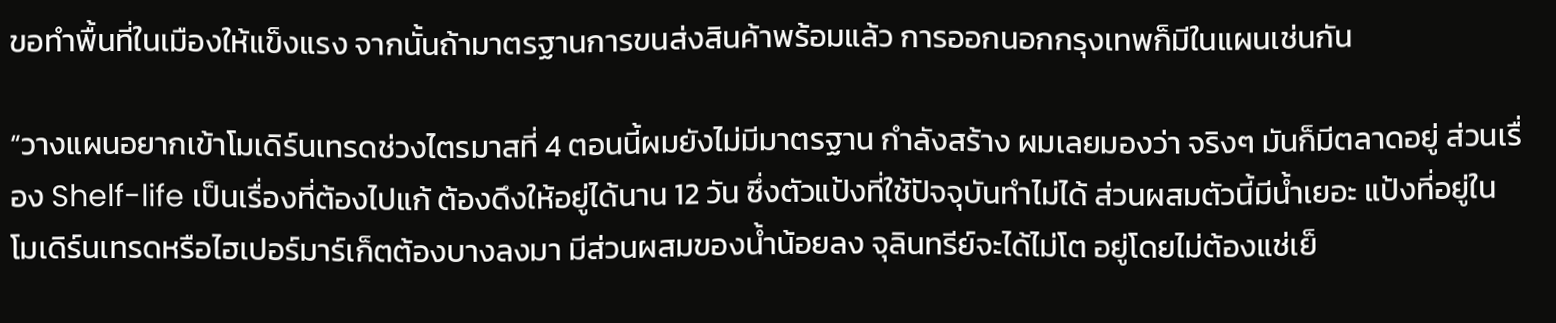ขอทำพื้นที่ในเมืองให้แข็งแรง จากนั้นถ้ามาตรฐานการขนส่งสินค้าพร้อมแล้ว การออกนอกกรุงเทพก็มีในแผนเช่นกัน

“วางแผนอยากเข้าโมเดิร์นเทรดช่วงไตรมาสที่ 4 ตอนนี้ผมยังไม่มีมาตรฐาน กำลังสร้าง ผมเลยมองว่า จริงๆ มันก็มีตลาดอยู่ ส่วนเรื่อง Shelf-life เป็นเรื่องที่ต้องไปแก้ ต้องดึงให้อยู่ได้นาน 12 วัน ซึ่งตัวแป้งที่ใช้ปัจจุบันทำไม่ได้ ส่วนผสมตัวนี้มีน้ำเยอะ แป้งที่อยู่ในโมเดิร์นเทรดหรือไฮเปอร์มาร์เก็ตต้องบางลงมา มีส่วนผสมของน้ำน้อยลง จุลินทรีย์จะได้ไม่โต อยู่โดยไม่ต้องแช่เย็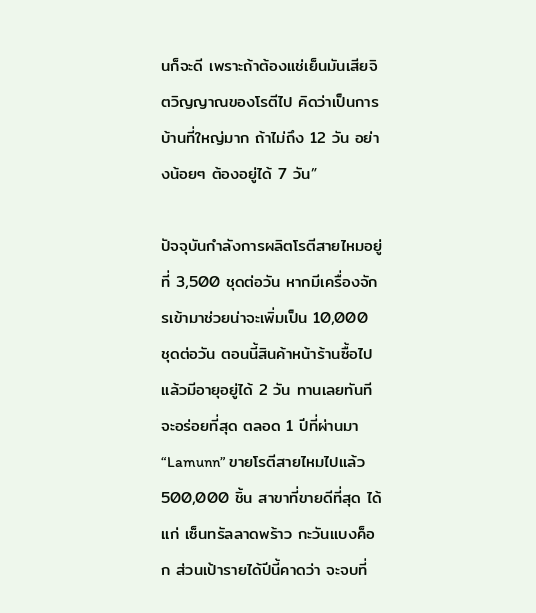นก็จะดี เพราะถ้าต้องแช่เย็นมันเสียจิตวิญญาณของโรตีไป คิดว่าเป็นการบ้านที่ใหญ่มาก ถ้าไม่ถึง 12 วัน อย่างน้อยๆ ต้องอยู่ได้ 7 วัน”

ปัจจุบันกำลังการผลิตโรตีสายไหมอยู่ที่ 3,500 ชุดต่อวัน หากมีเครื่องจักรเข้ามาช่วยน่าจะเพิ่มเป็น 10,000 ชุดต่อวัน ตอนนี้สินค้าหน้าร้านซื้อไปแล้วมีอายุอยู่ได้ 2 วัน ทานเลยทันทีจะอร่อยที่สุด ตลอด 1 ปีที่ผ่านมา “Lamunn” ขายโรตีสายไหมไปแล้ว 500,000 ชิ้น สาขาที่ขายดีที่สุด ได้แก่ เซ็นทรัลลาดพร้าว กะวันแบงค็อก ส่วนเป้ารายได้ปีนี้คาดว่า จะจบที่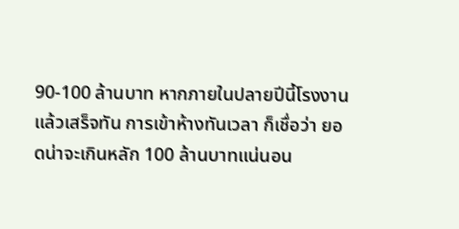90-100 ล้านบาท หากภายในปลายปีนี้โรงงานแล้วเสร็จทัน การเข้าห้างทันเวลา ก็เชื่อว่า ยอดน่าจะเกินหลัก 100 ล้านบาทแน่นอน